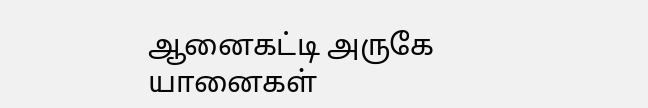ஆனைகட்டி அருகே யானைகள்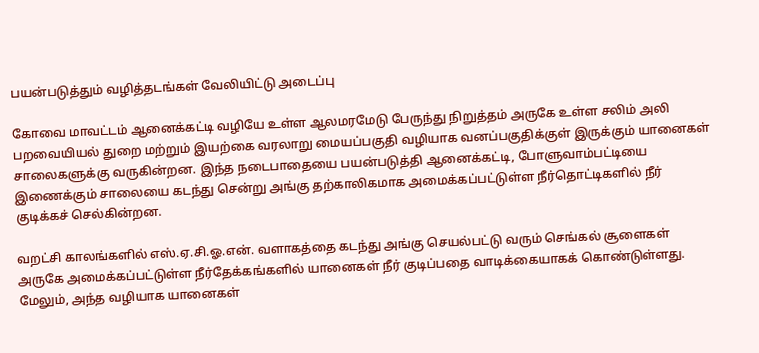பயன்படுத்தும் வழித்தடங்கள் வேலியிட்டு அடைப்பு

கோவை மாவட்டம் ஆனைக்கட்டி வழியே உள்ள ஆலமரமேடு பேருந்து நிறுத்தம் அருகே உள்ள சலிம் அலி பறவையியல் துறை மற்றும் இயற்கை வரலாறு மையப்பகுதி வழியாக வனப்பகுதிக்குள் இருக்கும் யானைகள் சாலைகளுக்கு வருகின்றன. இந்த நடைபாதையை பயன்படுத்தி ஆனைக்கட்டி, போளுவாம்பட்டியை இணைக்கும் சாலையை கடந்து சென்று அங்கு தற்காலிகமாக அமைக்கப்பட்டுள்ள நீர்தொட்டிகளில் நீர் குடிக்கச் செல்கின்றன.

வறட்சி காலங்களில் எஸ்.ஏ.சி.ஓ.என். வளாகத்தை கடந்து அங்கு செயல்பட்டு வரும் செங்கல் சூளைகள் அருகே அமைக்கப்பட்டுள்ள நீர்தேக்கங்களில் யானைகள் நீர் குடிப்பதை வாடிக்கையாகக் கொண்டுள்ளது.  மேலும், அந்த வழியாக யானைகள்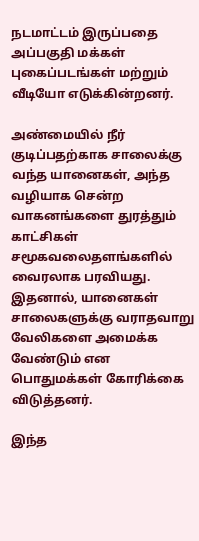நடமாட்டம் இருப்பதை அப்பகுதி மக்கள் புகைப்படங்கள் மற்றும் வீடியோ எடுக்கின்றனர்.

அண்மையில் நீர் குடிப்பதற்காக சாலைக்கு வந்த யானைகள், அந்த வழியாக சென்ற வாகனங்களை துரத்தும் காட்சிகள் சமூகவலைதளங்களில் வைரலாக பரவியது. இதனால், யானைகள் சாலைகளுக்கு வராதவாறு வேலிகளை அமைக்க வேண்டும் என பொதுமக்கள் கோரிக்கை விடுத்தனர்.

இந்த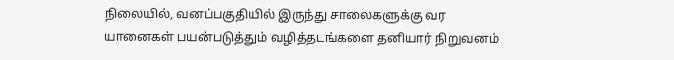நிலையில், வனப்பகுதியில் இருந்து சாலைகளுக்கு வர யானைகள் பயன்படுத்தும் வழித்தடங்களை தனியார் நிறுவனம்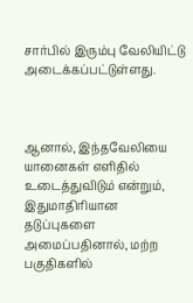சார்பில் இரும்பு வேலியிட்டு அடைக்கப்பட்டுள்ளது.



ஆனால், இந்தவேலியை யானைகள் எளிதில் உடைத்துவிடும் என்றும், இதுமாதிரியான தடுப்புகளை அமைப்பதினால், மற்ற பகுதிகளில்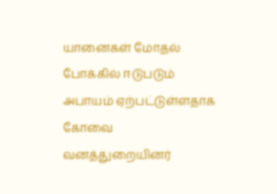யானைகள் மோதல் போக்கில் ஈடுபடும் அபாயம் ஏற்பட்டுள்ளதாக கோவை வனத்துறையினர்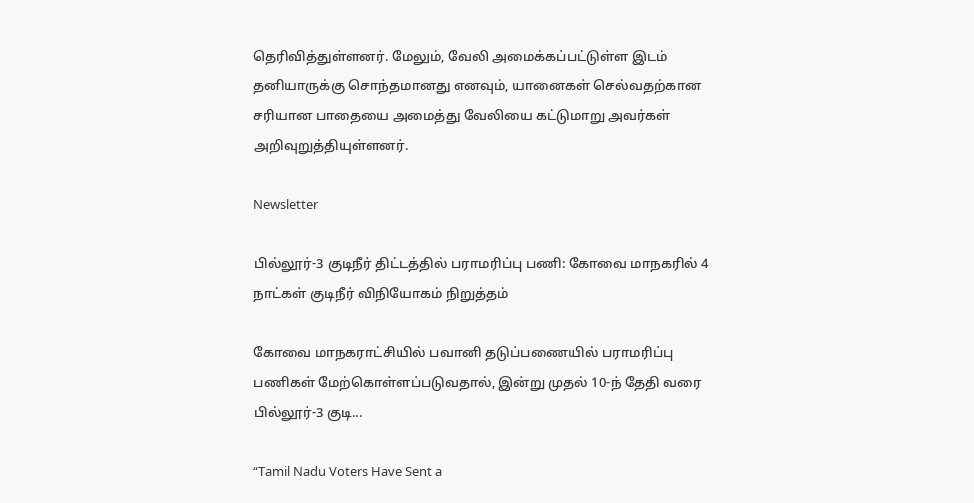தெரிவித்துள்ளனர். மேலும், வேலி அமைக்கப்பட்டுள்ள இடம் தனியாருக்கு சொந்தமானது எனவும், யானைகள் செல்வதற்கான சரியான பாதையை அமைத்து வேலியை கட்டுமாறு அவர்கள் அறிவுறுத்தியுள்ளனர்.

Newsletter

பில்லூர்-3 குடிநீர் திட்டத்தில் பராமரிப்பு பணி: கோவை மாநகரில் 4 நாட்கள் குடிநீர் விநியோகம் நிறுத்தம்

கோவை மாநகராட்சியில் பவானி தடுப்பணையில் பராமரிப்பு பணிகள் மேற்கொள்ளப்படுவதால், இன்று முதல் 10-ந் தேதி வரை பில்லூர்-3 குடி...

“Tamil Nadu Voters Have Sent a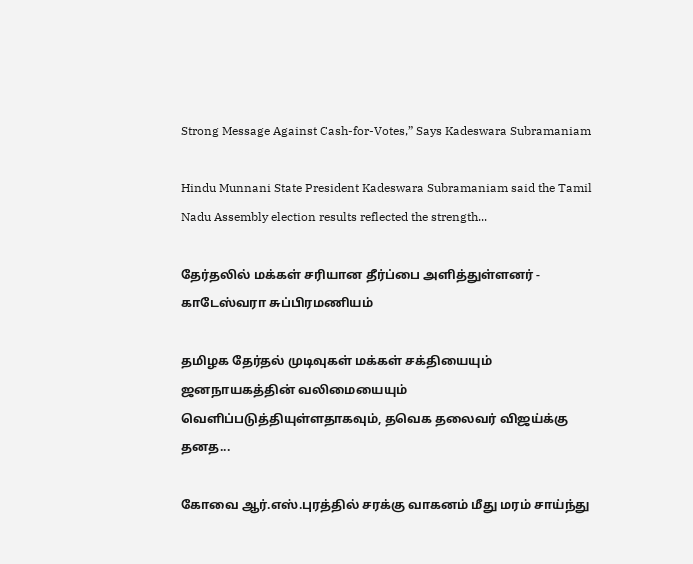Strong Message Against Cash-for-Votes,” Says Kadeswara Subramaniam

Hindu Munnani State President Kadeswara Subramaniam said the Tamil Nadu Assembly election results reflected the strength...

தேர்தலில் மக்கள் சரியான தீர்ப்பை அளித்துள்ளனர் - காடேஸ்வரா சுப்பிரமணியம்

தமிழக தேர்தல் முடிவுகள் மக்கள் சக்தியையும் ஜனநாயகத்தின் வலிமையையும் வெளிப்படுத்தியுள்ளதாகவும், தவெக தலைவர் விஜய்க்கு தனத...

கோவை ஆர்.எஸ்.புரத்தில் சரக்கு வாகனம் மீது மரம் சாய்ந்து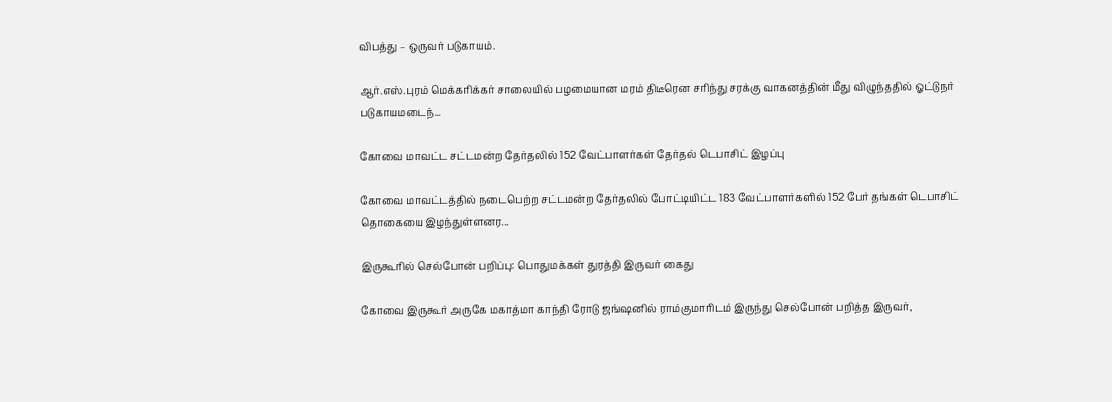விபத்து – ஒருவர் படுகாயம்.

ஆர்.எஸ்.புரம் மெக்கரிக்கர் சாலையில் பழமையான மரம் திடீரென சரிந்து சரக்கு வாகனத்தின் மீது விழுந்ததில் ஓட்டுநர் படுகாயமடைந்...

கோவை மாவட்ட சட்டமன்ற தேர்தலில் 152 வேட்பாளர்கள் தேர்தல் டெபாசிட் இழப்பு

கோவை மாவட்டத்தில் நடைபெற்ற சட்டமன்ற தேர்தலில் போட்டியிட்ட 183 வேட்பாளர்களில் 152 பேர் தங்கள் டெபாசிட் தொகையை இழந்துள்ளனர...

இருகூரில் செல்போன் பறிப்பு: பொதுமக்கள் துரத்தி இருவர் கைது

கோவை இருகூர் அருகே மகாத்மா காந்தி ரோடு ஜங்ஷனில் ராம்குமாரிடம் இருந்து செல்போன் பறித்த இருவர்,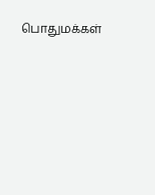பொதுமக்கள்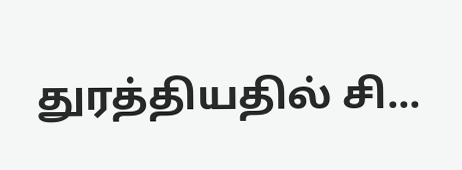துரத்தியதில் சி...